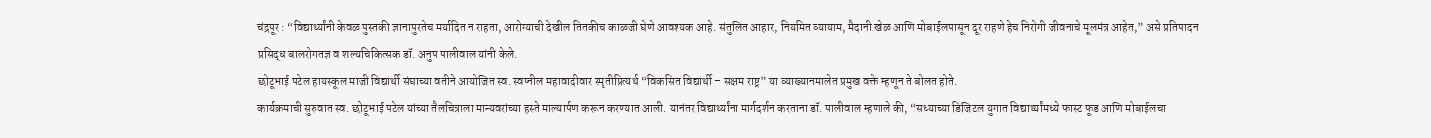चंद्रपूर : “विद्यार्थ्यांनी केवळ पुस्तकी ज्ञानापुरतेच मर्यादित न राहता, आरोग्याची देखील तितकीच काळजी घेणे आवश्यक आहे. संतुलित आहार, नियमित व्यायाम, मैदानी खेळ आणि मोबाईलपासून दूर राहणे हेच निरोगी जीवनाचे मूलमंत्र आहेत,” असे प्रतिपादन प्रसिद्ध बालरोगतज्ञ व शल्यचिकित्सक डॉ. अनुप पालीवाल यांनी केले.
छोटूभाई पटेल हायस्कूल माजी विद्यार्थी संघाच्या वतीने आयोजित स्व. स्वप्नील महावादीवार स्मृतीप्रित्यर्थ “विकसित विद्यार्थी – सक्षम राष्ट्र” या व्याख्यानमालेत प्रमुख वक्ते म्हणून ते बोलत होते.
कार्यक्रमाची सुरुवात स्व. छोटूभाई पटेल यांच्या तैलचित्राला मान्यवरांच्या हस्ते माल्यार्पण करून करण्यात आली. यानंतर विद्यार्थ्यांना मार्गदर्शन करताना डॉ. पालीवाल म्हणाले की, “सध्याच्या डिजिटल युगात विद्यार्थ्यांमध्ये फास्ट फूड आणि मोबाईलचा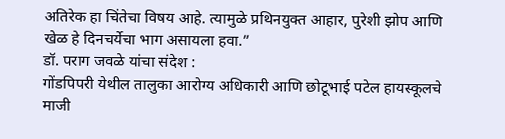अतिरेक हा चिंतेचा विषय आहे. त्यामुळे प्रथिनयुक्त आहार, पुरेशी झोप आणि खेळ हे दिनचर्येचा भाग असायला हवा.”
डॉ. पराग जवळे यांचा संदेश :
गोंडपिपरी येथील तालुका आरोग्य अधिकारी आणि छोटूभाई पटेल हायस्कूलचे माजी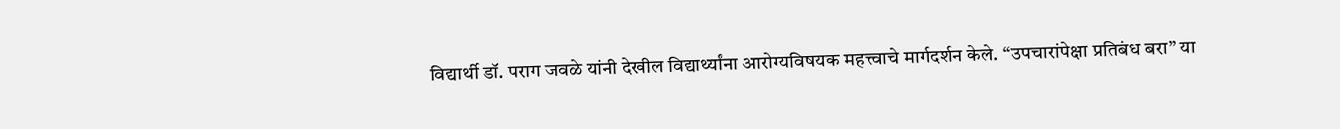विद्यार्थी डॉ. पराग जवळे यांनी देखील विद्यार्थ्यांना आरोग्यविषयक महत्त्वाचे मार्गदर्शन केले. “उपचारांपेक्षा प्रतिबंध बरा” या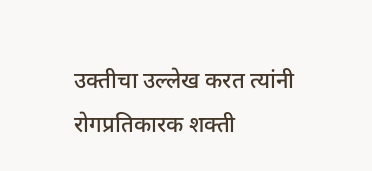उक्तीचा उल्लेख करत त्यांनी रोगप्रतिकारक शक्ती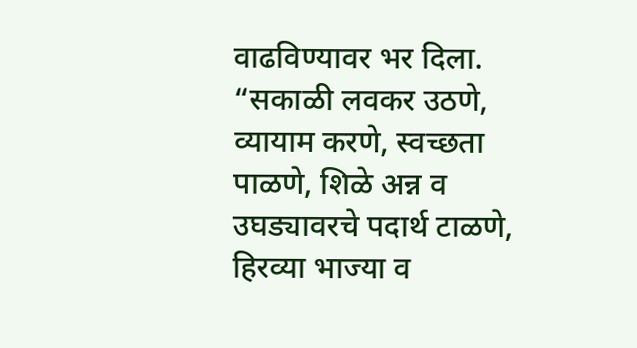वाढविण्यावर भर दिला.
“सकाळी लवकर उठणे, व्यायाम करणे, स्वच्छता पाळणे, शिळे अन्न व उघड्यावरचे पदार्थ टाळणे, हिरव्या भाज्या व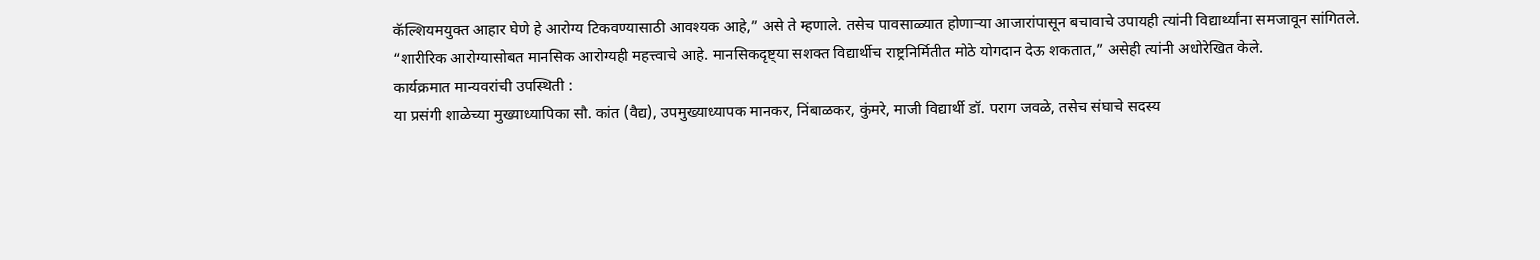कॅल्शियमयुक्त आहार घेणे हे आरोग्य टिकवण्यासाठी आवश्यक आहे,” असे ते म्हणाले. तसेच पावसाळ्यात होणाऱ्या आजारांपासून बचावाचे उपायही त्यांनी विद्यार्थ्यांना समजावून सांगितले.
“शारीरिक आरोग्यासोबत मानसिक आरोग्यही महत्त्वाचे आहे. मानसिकदृष्ट्या सशक्त विद्यार्थीच राष्ट्रनिर्मितीत मोठे योगदान देऊ शकतात,” असेही त्यांनी अधोरेखित केले.
कार्यक्रमात मान्यवरांची उपस्थिती :
या प्रसंगी शाळेच्या मुख्याध्यापिका सौ. कांत (वैद्य), उपमुख्याध्यापक मानकर, निंबाळकर, कुंमरे, माजी विद्यार्थी डॉ. पराग जवळे, तसेच संघाचे सदस्य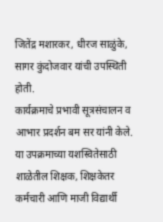जितेंद्र मशारकर, धीरज साळुंके, सागर कुंदोजवार यांची उपस्थिती होती.
कार्यक्रमाचे प्रभावी सूत्रसंचालन व आभार प्रदर्शन बम सर यांनी केले. या उपक्रमाच्या यशस्वितेसाठी शाळेतील शिक्षक, शिक्षकेतर कर्मचारी आणि माजी विद्यार्थी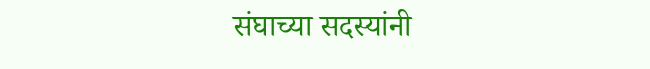संघाच्या सदस्यांनी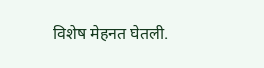विशेष मेहनत घेतली.